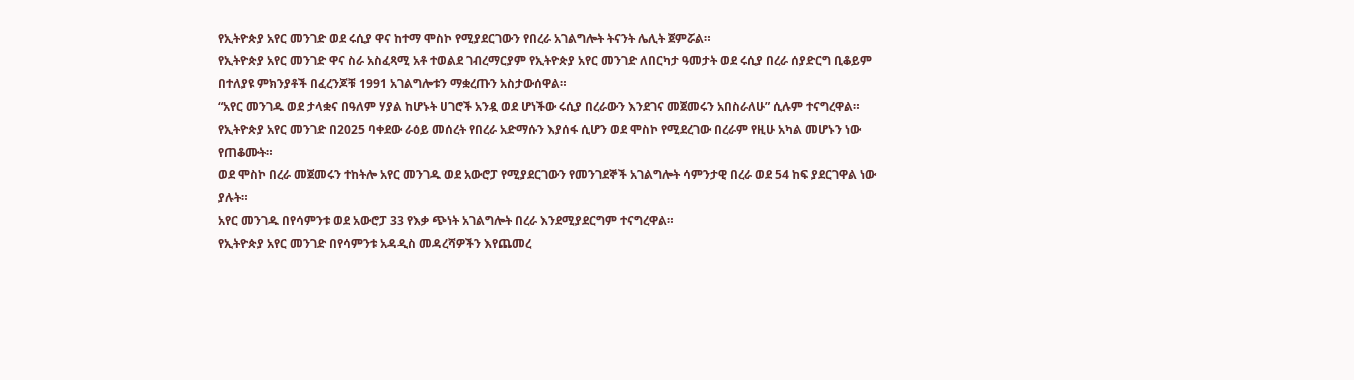የኢትዮጵያ አየር መንገድ ወደ ሩሲያ ዋና ከተማ ሞስኮ የሚያደርገውን የበረራ አገልግሎት ትናንት ሌሊት ጀምሯል።
የኢትዮጵያ አየር መንገድ ዋና ስራ አስፈጻሚ አቶ ተወልደ ገብረማርያም የኢትዮጵያ አየር መንገድ ለበርካታ ዓመታት ወደ ሩሲያ በረራ ሰያድርግ ቢቆይም በተለያዩ ምክንያቶች በፈረንጆቹ 1991 አገልግሎቱን ማቋረጡን አስታውሰዋል።
“አየር መንገዱ ወደ ታላቋና በዓለም ሃያል ከሆኑት ሀገሮች አንዷ ወደ ሆነችው ሩሲያ በረራውን እንደገና መጀመሩን አበስራለሁ” ሲሉም ተናግረዋል።
የኢትዮጵያ አየር መንገድ በ2025 ባቀደው ራዕይ መሰረት የበረራ አድማሱን እያሰፋ ሲሆን ወደ ሞስኮ የሚደረገው በረራም የዚሁ አካል መሆኑን ነው የጠቆሙት።
ወደ ሞስኮ በረራ መጀመሩን ተከትሎ አየር መንገዱ ወደ አውሮፓ የሚያደርገውን የመንገደኞች አገልግሎት ሳምንታዊ በረራ ወደ 54 ከፍ ያደርገዋል ነው ያሉት።
አየር መንገዱ በየሳምንቱ ወደ አውሮፓ 33 የእቃ ጭነት አገልግሎት በረራ እንደሚያደርግም ተናግረዋል።
የኢትዮጵያ አየር መንገድ በየሳምንቱ አዳዲስ መዳረሻዎችን እየጨመረ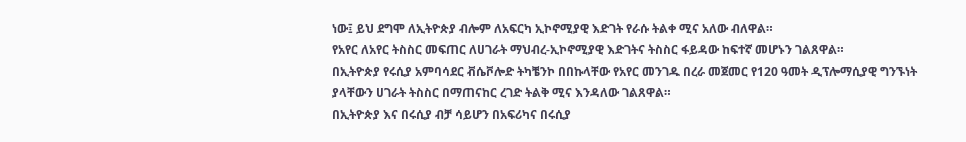ነው፤ ይህ ደግሞ ለኢትዮጵያ ብሎም ለአፍርካ ኢኮኖሚያዊ እድገት የራሱ ትልቀ ሚና አለው ብለዋል።
የአየር ለአየር ትስስር መፍጠር ለሀገራት ማህብረ-ኢኮኖሚያዊ እድገትና ትስስር ፋይዳው ከፍተኛ መሆኑን ገልጸዋል።
በኢትዮጵያ የሩሲያ አምባሳደር ቭሴቮሎድ ትካቼንኮ በበኩላቸው የአየር መንገዱ በረራ መጀመር የ120 ዓመት ዲፕሎማሲያዊ ግንኙነት ያላቸውን ሀገራት ትስስር በማጠናከር ረገድ ትልቅ ሚና እንዳለው ገልጸዋል።
በኢትዮጵያ እና በሩሲያ ብቻ ሳይሆን በአፍሪካና በሩሲያ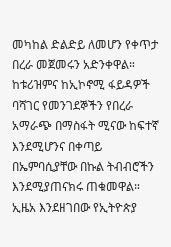መካከል ድልድይ ለመሆን የቀጥታ በረራ መጀመሩን አድንቀዋል።
ከቱሪዝምና ከኢኮኖሚ ፋይዳዎች ባሻገር የመንገደኞችን የበረራ አማራጭ በማስፋት ሚናው ከፍተኛ እንደሚሆንና በቀጣይ በኤምባሲያቸው በኩል ትብብሮችን እንደሚያጠናክሩ ጠቁመዋል።
ኢዜአ እንደዘገበው የኢትዮጵያ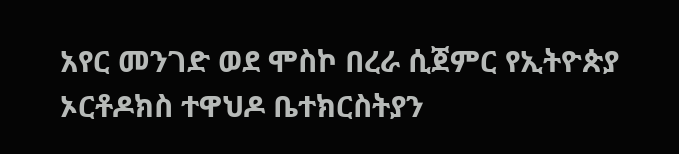አየር መንገድ ወደ ሞስኮ በረራ ሲጀምር የኢትዮጵያ ኦርቶዶክስ ተዋህዶ ቤተክርስትያን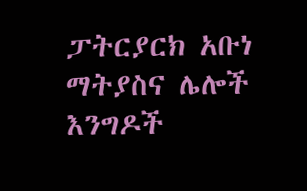ፓትርያርክ አቡነ ማትያስና ሌሎች እንግዶች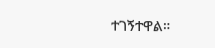ተገኝተዋል።